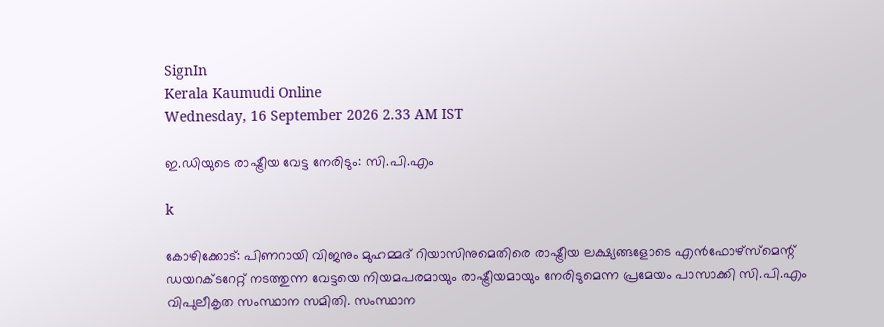SignIn
Kerala Kaumudi Online
Wednesday, 16 September 2026 2.33 AM IST

ഇ.ഡിയുടെ രാഷ്ട്രീയ വേട്ട നേരിടും: സി.പി.എം

k

കോഴിക്കോട്: പിണറായി വിജനും മുഹമ്മദ് റിയാസിനുമെതിരെ രാഷ്ട്രീയ ലക്ഷ്യങ്ങളോടെ എൻഫോഴ്സ്‌മെന്റ് ഡയറക്ടറേറ്റ് നടത്തുന്ന വേട്ടയെ നിയമപരമായും രാഷ്ട്രീയമായും നേരിടുമെന്ന പ്രമേയം പാസാക്കി സി.പി.എം വിപുലീകൃത സംസ്ഥാന സമിതി. സംസ്ഥാന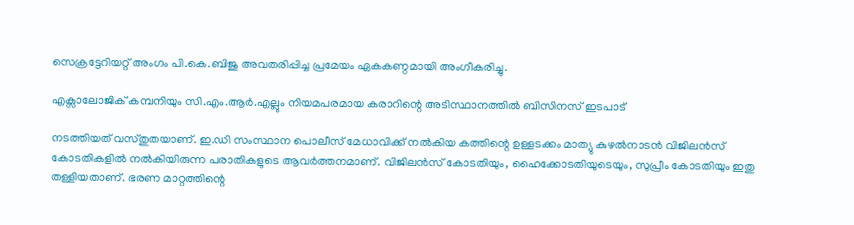സെക്രട്ടേറിയറ്റ് അംഗം പി.കെ.ബിജു അവതരിപ്പിച്ച പ്രമേയം ഏകകണ്ഠമായി അംഗീകരിച്ചു.

എക്സാലോജിക് കമ്പനിയും സി.എം.ആർ.എല്ലും നിയമപരമായ കരാറിന്റെ അടിസ്ഥാനത്തിൽ ബിസിനസ് ഇടപാട്

നടത്തിയത് വസ്തുതയാണ്. ഇ.ഡി സംസ്ഥാന പൊലീസ് മേധാവിക്ക് നൽകിയ കത്തിന്റെ ഉള്ളടക്കം മാത്യു കുഴൽനാടൻ വിജിലൻസ് കോടതികളിൽ നൽകിയിരുന്ന പരാതികളുടെ ആവർത്തനമാണ്. വിജിലൻസ് കോടതിയും, ഹൈക്കോടതിയുടെയും, സുപ്രീം കോടതിയും ഇതു തള്ളിയതാണ്. ഭരണ മാറ്റത്തിന്റെ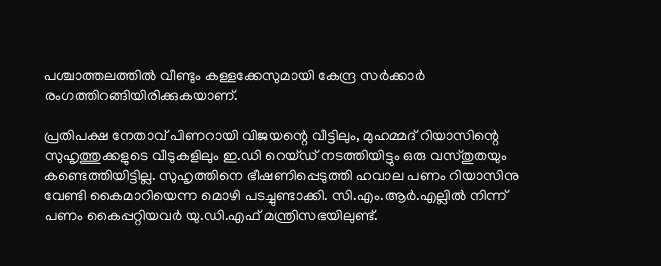പശ്ചാത്തലത്തിൽ വീണ്ടും കള്ളക്കേസുമായി കേന്ദ്ര സർക്കാർ രംഗത്തിറങ്ങിയിരിക്കുകയാണ്.

പ്രതിപക്ഷ നേതാവ് പിണറായി വിജയന്റെ വീട്ടിലും, മുഹമ്മദ് റിയാസിന്റെ സുഹൃത്തുക്കളുടെ വീടുകളിലും ഇ.ഡി റെയ്ഡ് നടത്തിയിട്ടും ഒരു വസ്തുതയും കണ്ടെത്തിയിട്ടില്ല. സുഹൃത്തിനെ ഭീഷണിപ്പെടുത്തി ഹവാല പണം റിയാസിനു വേണ്ടി കൈമാറിയെന്ന മൊഴി പടച്ചുണ്ടാക്കി. സി.എം.ആർ.എല്ലിൽ നിന്ന് പണം കൈപ്പറ്റിയവർ യു.ഡി.എഫ് മന്ത്രിസഭയിലുണ്ട്.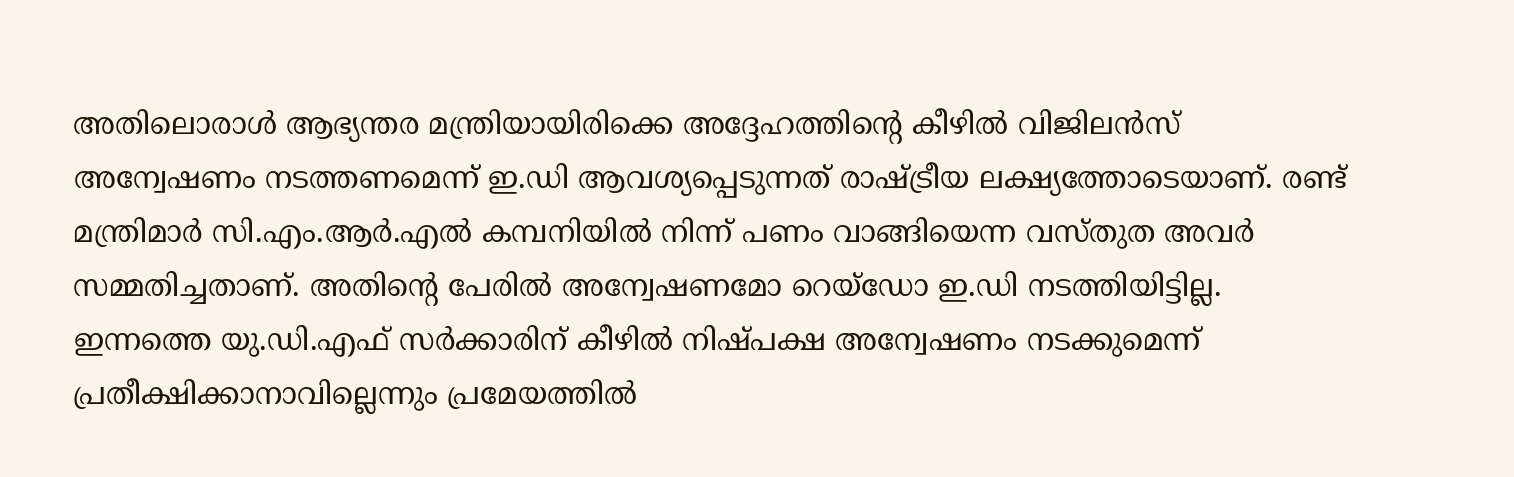അതിലൊരാൾ ആഭ്യന്തര മന്ത്രിയായിരിക്കെ അദ്ദേഹത്തിന്റെ കീഴിൽ വിജിലൻസ് അന്വേഷണം നടത്തണമെന്ന് ഇ.ഡി ആവശ്യപ്പെടുന്നത് രാഷ്ട്രീയ ലക്ഷ്യത്തോടെയാണ്. രണ്ട് മന്ത്രിമാർ സി.എം.ആർ.എൽ കമ്പനിയിൽ നിന്ന് പണം വാങ്ങിയെന്ന വസ്തുത അവർ സമ്മതിച്ചതാണ്. അതിന്റെ പേരിൽ അന്വേഷണമോ റെയ്‌ഡോ ഇ.ഡി നടത്തിയിട്ടില്ല. ഇന്നത്തെ യു.ഡി.എഫ് സർക്കാരിന് കീഴിൽ നിഷ്പക്ഷ അന്വേഷണം നടക്കുമെന്ന് പ്രതീക്ഷിക്കാനാവില്ലെന്നും പ്രമേയത്തിൽ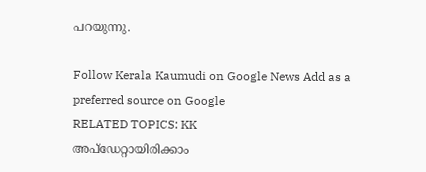പറയുന്നു.

Follow Kerala Kaumudi on Google News Add as a preferred source on Google
RELATED TOPICS: KK
അപ്ഡേറ്റായിരിക്കാം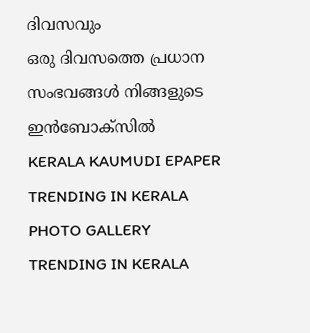ദിവസവും
ഒരു ദിവസത്തെ പ്രധാന സംഭവങ്ങൾ നിങ്ങളുടെ ഇൻബോക്സിൽ
KERALA KAUMUDI EPAPER
TRENDING IN KERALA
PHOTO GALLERY
TRENDING IN KERALA